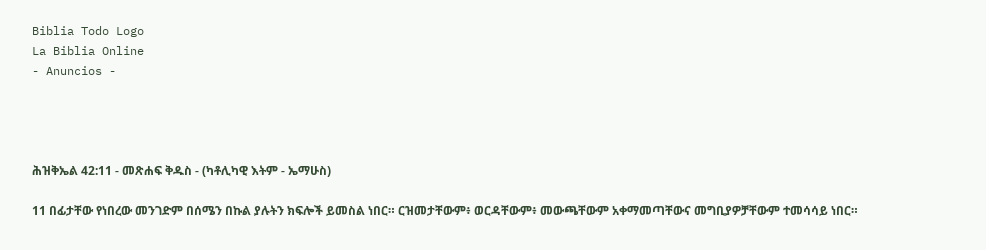Biblia Todo Logo
La Biblia Online
- Anuncios -




ሕዝቅኤል 42:11 - መጽሐፍ ቅዱስ - (ካቶሊካዊ እትም - ኤማሁስ)

11 በፊታቸው የነበረው መንገድም በሰሜን በኩል ያሉትን ክፍሎች ይመስል ነበር። ርዝመታቸውም፥ ወርዳቸውም፥ መውጫቸውም አቀማመጣቸውና መግቢያዎቻቸውም ተመሳሳይ ነበር።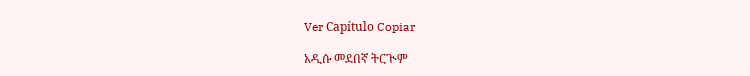Ver Capítulo Copiar

አዲሱ መደበኛ ትርጒም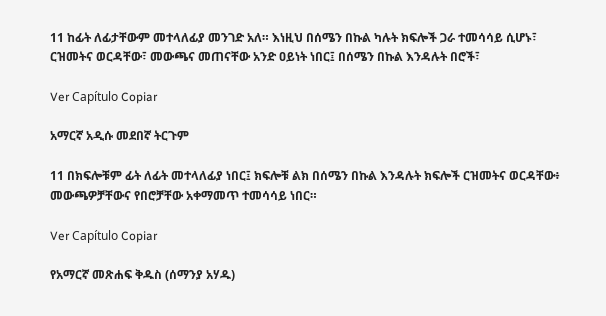11 ከፊት ለፊታቸውም መተላለፊያ መንገድ አለ። እነዚህ በሰሜን በኩል ካሉት ክፍሎች ጋራ ተመሳሳይ ሲሆኑ፣ ርዝመትና ወርዳቸው፣ መውጫና መጠናቸው አንድ ዐይነት ነበር፤ በሰሜን በኩል እንዳሉት በሮች፣

Ver Capítulo Copiar

አማርኛ አዲሱ መደበኛ ትርጉም

11 በክፍሎቹም ፊት ለፊት መተላለፊያ ነበር፤ ክፍሎቹ ልክ በሰሜን በኩል እንዳሉት ክፍሎች ርዝመትና ወርዳቸው፥ መውጫዎቻቸውና የበሮቻቸው አቀማመጥ ተመሳሳይ ነበር።

Ver Capítulo Copiar

የአማርኛ መጽሐፍ ቅዱስ (ሰማንያ አሃዱ)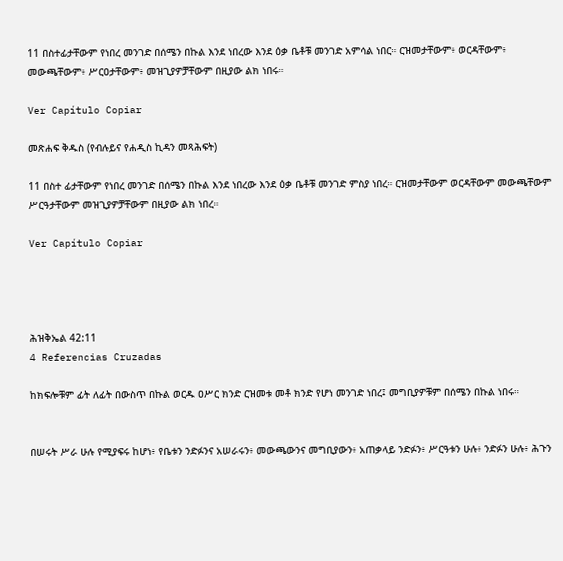11 በስተፊታቸውም የነበረ መንገድ በሰሜን በኩል እንደ ነበረው እንደ ዕቃ ቤቶቹ መንገድ አምሳል ነበር። ርዝመታቸውም፥ ወርዳቸውም፥ መውጫቸውም፥ ሥርዐታቸውም፥ መዝጊያዎቻቸውም በዚያው ልክ ነበሩ።

Ver Capítulo Copiar

መጽሐፍ ቅዱስ (የብሉይና የሐዲስ ኪዳን መጻሕፍት)

11 በስተ ፊታቸውም የነበረ መንገድ በሰሜን በኩል እንደ ነበረው እንደ ዕቃ ቤቶቹ መንገድ ምስያ ነበረ። ርዝመታቸውም ወርዳቸውም መውጫቸውም ሥርዓታቸውም መዝጊያዎቻቸውም በዚያው ልክ ነበረ።

Ver Capítulo Copiar




ሕዝቅኤል 42:11
4 Referencias Cruzadas

ከክፍሎቹም ፊት ለፊት በውስጥ በኩል ወርዱ ዐሥር ክንድ ርዝመቱ መቶ ክንድ የሆነ መንገድ ነበረ፤ መግቢያዎቹም በሰሜን በኩል ነበሩ።


በሠሩት ሥራ ሁሉ የሚያፍሩ ከሆነ፥ የቤቱን ንድፉንና አሠራሩን፥ መውጫውንና መግቢያውን፥ አጠቃላይ ንድፉን፥ ሥርዓቱን ሁሉ፥ ንድፉን ሁሉ፥ ሕጉን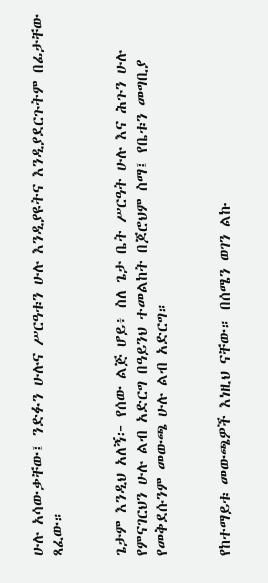ሁሉ አሳውቃቸው፤ ንድፉን ሁሉና ሥርዓቱን ሁሉ እንዲያዩትና እንዲያደርጉትም በፊታቸው ጻፈው።


ጌታም እንዲህ አለኝ፦ የሰው ልጅ ሆይ፥ ስለ ጌታ ቤት ሥርዓት ሁሉ እና ሕጉን ሁሉ የምናገርህን ሁሉ ልብ አድርግ በዓይንህ ተመልከት በጆሮህም ስማ፤ የቤቱን መግቢያ የመቅደሱንም መውጫ ሁሉ ልብ አድርግ።


የከተማይቱ መውጫዎች እነዚህ ናቸው። በሰሜን ወገን ልኩ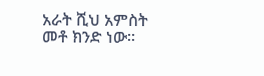አራት ሺህ አምስት መቶ ክንድ ነው።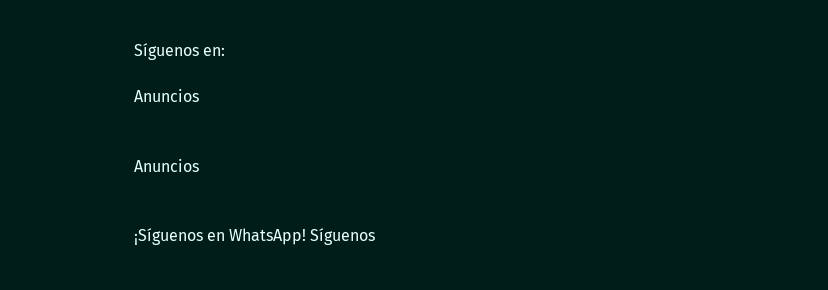Síguenos en:

Anuncios


Anuncios


¡Síguenos en WhatsApp! Síguenos